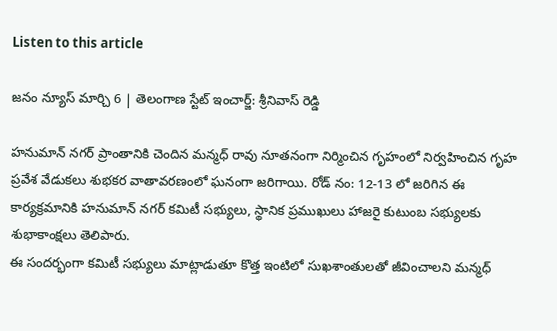Listen to this article

జనం న్యూస్ మార్చి 6 | తెలంగాణ స్టేట్ ఇంచార్జ్: శ్రీనివాస్ రెడ్డి

హనుమాన్ నగర్ ప్రాంతానికి చెందిన మన్మధ్ రావు నూతనంగా నిర్మించిన గృహంలో నిర్వహించిన గృహ ప్రవేశ వేడుకలు శుభకర వాతావరణంలో ఘనంగా జరిగాయి. రోడ్ నం: 12-13 లో జరిగిన ఈ కార్యక్రమానికి హనుమాన్ నగర్ కమిటీ సభ్యులు, స్థానిక ప్రముఖులు హాజరై కుటుంబ సభ్యులకు శుభాకాంక్షలు తెలిపారు.
ఈ సందర్భంగా కమిటీ సభ్యులు మాట్లాడుతూ కొత్త ఇంటిలో సుఖశాంతులతో జీవించాలని మన్మధ్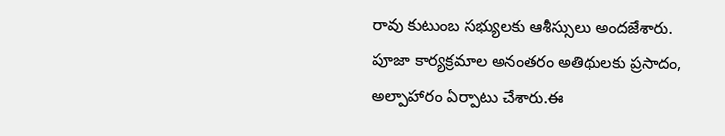రావు కుటుంబ సభ్యులకు ఆశీస్సులు అందజేశారు. పూజా కార్యక్రమాల అనంతరం అతిథులకు ప్రసాదం, అల్పాహారం ఏర్పాటు చేశారు.ఈ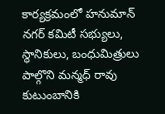కార్యక్రమంలో హనుమాన్ నగర్ కమిటీ సభ్యులు, స్థానికులు, బంధుమిత్రులు పాల్గొని మన్మధ్ రావు కుటుంబానికి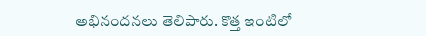అభినందనలు తెలిపారు. కొత్త ఇంటిలో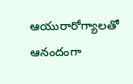ఆయురారోగ్యాలతో ఆనందంగా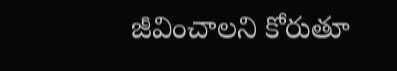జీవించాలని కోరుతూ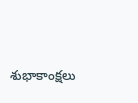శుభాకాంక్షలు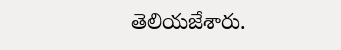తెలియజేశారు.